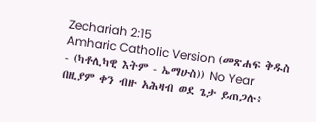Zechariah 2:15
Amharic Catholic Version (መጽሐፍ ቅዱስ - (ካቶሊካዊ እትም - ኤማሁስ)) No Year
በዚያም ቀን ብዙ አሕዛብ ወደ ጌታ ይጠጋሉ፥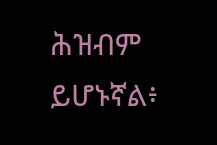ሕዝብም ይሆኑኛል፥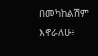በመካከልሽም እኖራለሁ፥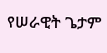የሠራዊት ጌታም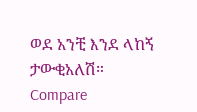ወደ አንቺ እንደ ላከኝ ታውቂአለሽ።
Compare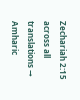Zechariah 2:15 across all translations →
Amharic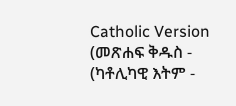Catholic Version (መጽሐፍ ቅዱስ - (ካቶሊካዊ እትም -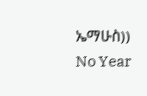ኤማሁስ)) No Year